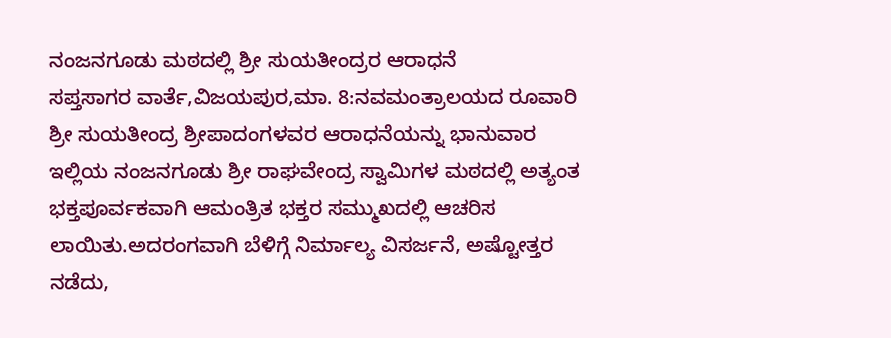ನಂಜನಗೂಡು ಮಠದಲ್ಲಿ ಶ್ರೀ ಸುಯತೀಂದ್ರರ ಆರಾಧನೆ
ಸಪ್ತಸಾಗರ ವಾರ್ತೆ,ವಿಜಯಪುರ,ಮಾ. 8:ನವಮಂತ್ರಾಲಯದ ರೂವಾರಿ ಶ್ರೀ ಸುಯತೀಂದ್ರ ಶ್ರೀಪಾದಂಗಳವರ ಆರಾಧನೆಯನ್ನು ಭಾನುವಾರ ಇಲ್ಲಿಯ ನಂಜನಗೂಡು ಶ್ರೀ ರಾಘವೇಂದ್ರ ಸ್ವಾಮಿಗಳ ಮಠದಲ್ಲಿ ಅತ್ಯಂತ ಭಕ್ತಪೂರ್ವಕವಾಗಿ ಆಮಂತ್ರಿತ ಭಕ್ತರ ಸಮ್ಮುಖದಲ್ಲಿ ಆಚರಿಸ ಲಾಯಿತು.ಅದರಂಗವಾಗಿ ಬೆಳಿಗ್ಗೆ ನಿರ್ಮಾಲ್ಯ ವಿಸರ್ಜನೆ, ಅಷ್ಟೋತ್ತರ ನಡೆದು,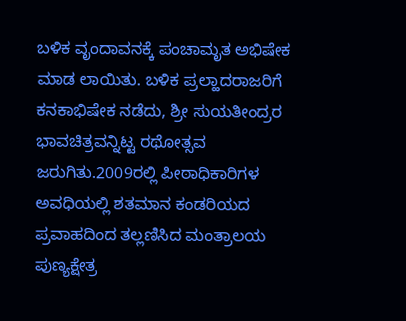ಬಳಿಕ ವೃಂದಾವನಕ್ಕೆ ಪಂಚಾಮೃತ ಅಭಿಷೇಕ ಮಾಡ ಲಾಯಿತು. ಬಳಿಕ ಪ್ರಲ್ಹಾದರಾಜರಿಗೆ ಕನಕಾಭಿಷೇಕ ನಡೆದು, ಶ್ರೀ ಸುಯತೀಂದ್ರರ ಭಾವಚಿತ್ರವನ್ನಿಟ್ಟ ರಥೋತ್ಸವ ಜರುಗಿತು.2009ರಲ್ಲಿ ಪೀಠಾಧಿಕಾರಿಗಳ ಅವಧಿಯಲ್ಲಿ ಶತಮಾನ ಕಂಡರಿಯದ ಪ್ರವಾಹದಿಂದ ತಲ್ಲಣಿಸಿದ ಮಂತ್ರಾಲಯ ಪುಣ್ಯಕ್ಷೇತ್ರ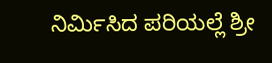ನಿರ್ಮಿಸಿದ ಪರಿಯಲ್ಲೆ ಶ್ರೀ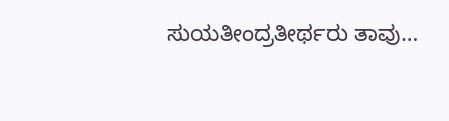ಸುಯತೀಂದ್ರತೀರ್ಥರು ತಾವು…